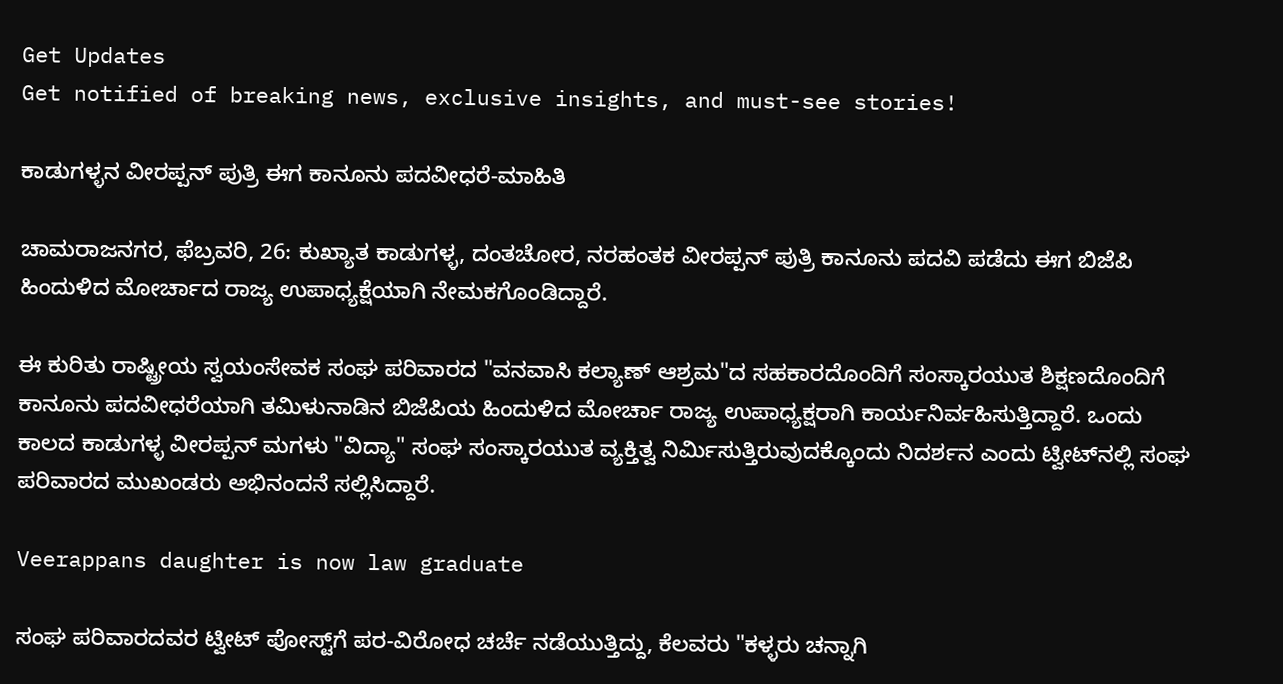Get Updates
Get notified of breaking news, exclusive insights, and must-see stories!

ಕಾಡುಗಳ್ಳನ ವೀರಪ್ಪನ್‌ ಪುತ್ರಿ ಈಗ ಕಾನೂನು ಪದವೀಧರೆ-ಮಾಹಿತಿ

ಚಾಮರಾಜನಗರ, ಫೆಬ್ರವರಿ, 26: ಕುಖ್ಯಾತ ಕಾಡುಗಳ್ಳ, ದಂತಚೋರ, ನರಹಂತಕ ವೀರಪ್ಪನ್ ಪುತ್ರಿ ಕಾನೂನು ಪದವಿ ಪಡೆದು ಈಗ ಬಿಜೆಪಿ ಹಿಂದುಳಿದ ಮೋರ್ಚಾದ ರಾಜ್ಯ ಉಪಾಧ್ಯಕ್ಷೆಯಾಗಿ ನೇಮಕಗೊಂಡಿದ್ದಾರೆ.

ಈ ಕುರಿತು ರಾಷ್ಟ್ರೀಯ ಸ್ವಯಂಸೇವಕ ಸಂಘ ಪರಿವಾರದ "ವನವಾಸಿ ಕಲ್ಯಾಣ್ ಆಶ್ರಮ"ದ ಸಹಕಾರದೊಂದಿಗೆ ಸಂಸ್ಕಾರಯುತ ಶಿಕ್ಷಣದೊಂದಿಗೆ ಕಾನೂನು ಪದವೀಧರೆಯಾಗಿ ತಮಿಳುನಾಡಿನ ಬಿಜೆಪಿಯ ಹಿಂದುಳಿದ ಮೋರ್ಚಾ ರಾಜ್ಯ ಉಪಾಧ್ಯಕ್ಷರಾಗಿ ಕಾರ್ಯನಿರ್ವಹಿಸುತ್ತಿದ್ದಾರೆ. ಒಂದು ಕಾಲದ ಕಾಡುಗಳ್ಳ ವೀರಪ್ಪನ್ ಮಗಳು "ವಿದ್ಯಾ" ಸಂಘ ಸಂಸ್ಕಾರಯುತ ವ್ಯಕ್ತಿತ್ವ ನಿರ್ಮಿಸುತ್ತಿರುವುದಕ್ಕೊಂದು ನಿದರ್ಶನ ಎಂದು ಟ್ವೀಟ್‌ನಲ್ಲಿ ಸಂಘ ಪರಿವಾರದ ಮುಖಂಡರು ಅಭಿನಂದನೆ ಸಲ್ಲಿಸಿದ್ದಾರೆ.

Veerappans daughter is now law graduate

ಸಂಘ ಪರಿವಾರದವರ ಟ್ವೀಟ್‌ ಪೋಸ್ಟ್‌ಗೆ ಪರ-ವಿರೋಧ ಚರ್ಚೆ ನಡೆಯುತ್ತಿದ್ದು, ಕೆಲವರು "ಕಳ್ಳರು ಚನ್ನಾಗಿ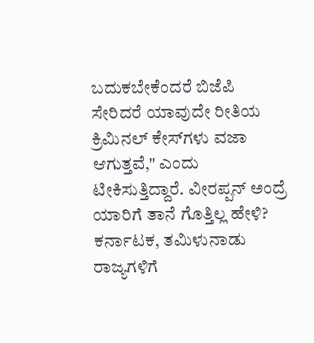ಬದುಕಬೇಕೆಂದರೆ ಬಿಜೆಪಿ ಸೇರಿದರೆ ಯಾವುದೇ ರೀತಿಯ ಕ್ರಿಮಿನಲ್ ಕೇಸ್‌ಗಳು ವಜಾ ಆಗುತ್ತವೆ," ಎಂದು ಟೀಕಿಸುತ್ತಿದ್ದಾರೆ. ವೀರಪ್ಪನ್ ಅಂದ್ರೆ ಯಾರಿಗೆ ತಾನೆ ಗೊತ್ತಿಲ್ಲ ಹೇಳಿ? ಕರ್ನಾಟಕ, ತಮಿಳುನಾಡು ರಾಜ್ಯಗಳಿಗೆ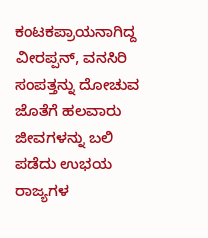ಕಂಟಕಪ್ರಾಯನಾಗಿದ್ದ ವೀರಪ್ಪನ್, ವನಸಿರಿ ಸಂಪತ್ತನ್ನು ದೋಚುವ ಜೊತೆಗೆ ಹಲವಾರು ಜೀವಗಳನ್ನು ಬಲಿ ಪಡೆದು ಉಭಯ ರಾಜ್ಯಗಳ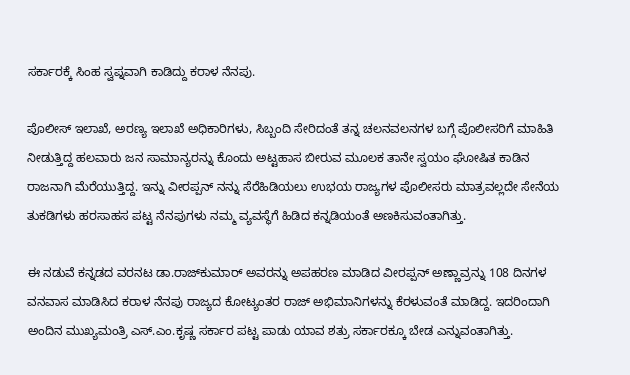ಸರ್ಕಾರಕ್ಕೆ ಸಿಂಹ ಸ್ವಪ್ನವಾಗಿ ಕಾಡಿದ್ದು ಕರಾಳ ನೆನಪು.

ಪೊಲೀಸ್ ಇಲಾಖೆ, ಅರಣ್ಯ ಇಲಾಖೆ ಅಧಿಕಾರಿಗಳು, ಸಿಬ್ಬಂದಿ ಸೇರಿದಂತೆ ತನ್ನ ಚಲನವಲನಗಳ ಬಗ್ಗೆ ಪೊಲೀಸರಿಗೆ ಮಾಹಿತಿ ನೀಡುತ್ತಿದ್ದ ಹಲವಾರು ಜನ ಸಾಮಾನ್ಯರನ್ನು ಕೊಂದು ಅಟ್ಟಹಾಸ ಬೀರುವ ಮೂಲಕ ತಾನೇ ಸ್ವಯಂ ಘೋಷಿತ ಕಾಡಿನ ರಾಜನಾಗಿ ಮೆರೆಯುತ್ತಿದ್ದ. ಇನ್ನು ವೀರಪ್ಪನ್ ನನ್ನು ಸೆರೆಹಿಡಿಯಲು ಉಭಯ ರಾಜ್ಯಗಳ ಪೊಲೀಸರು ಮಾತ್ರವಲ್ಲದೇ ಸೇನೆಯ ತುಕಡಿಗಳು ಹರಸಾಹಸ ಪಟ್ಟ ನೆನಪುಗಳು ನಮ್ಮ ವ್ಯವಸ್ಥೆಗೆ ಹಿಡಿದ ಕನ್ನಡಿಯಂತೆ ಅಣಕಿಸುವಂತಾಗಿತ್ತು.

ಈ ನಡುವೆ ಕನ್ನಡದ ವರನಟ ಡಾ.ರಾಜ್‌ಕುಮಾರ್ ಅವರನ್ನು ಅಪಹರಣ ಮಾಡಿದ ವೀರಪ್ಪನ್ ಅಣ್ಣಾವ್ರನ್ನು 108 ದಿನಗಳ ವನವಾಸ ಮಾಡಿಸಿದ ಕರಾಳ ನೆನಪು ರಾಜ್ಯದ ಕೋಟ್ಯಂತರ ರಾಜ್ ಅಭಿಮಾನಿಗಳನ್ನು ಕೆರಳುವಂತೆ ಮಾಡಿದ್ದ. ಇದರಿಂದಾಗಿ ಅಂದಿನ ಮುಖ್ಯಮಂತ್ರಿ ಎಸ್.ಎಂ.ಕೃಷ್ಣ ಸರ್ಕಾರ ಪಟ್ಟ ಪಾಡು ಯಾವ ಶತ್ರು ಸರ್ಕಾರಕ್ಕೂ ಬೇಡ ಎನ್ನುವಂತಾಗಿತ್ತು.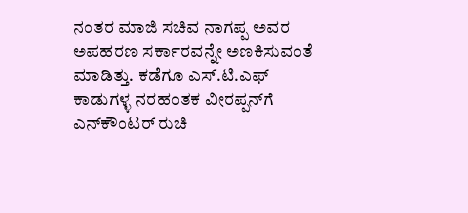ನಂತರ ಮಾಜಿ ಸಚಿವ ನಾಗಪ್ಪ ಅವರ ಅಪಹರಣ ಸರ್ಕಾರವನ್ನೇ ಅಣಕಿಸುವಂತೆ ಮಾಡಿತ್ತು. ಕಡೆಗೂ ಎಸ್.ಟಿ‌.ಎಫ್ ಕಾಡುಗಳ್ಳ ನರಹಂತಕ ವೀರಪ್ಪನ್‌ಗೆ ಎನ್‌ಕೌಂಟರ್ ರುಚಿ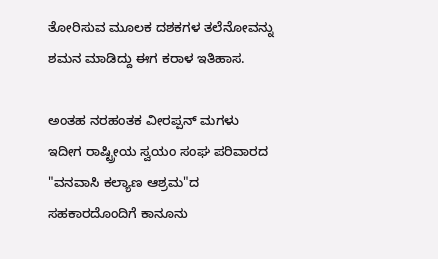ತೋರಿಸುವ ಮೂಲಕ ದಶಕಗಳ ತಲೆನೋವನ್ನು ಶಮನ ಮಾಡಿದ್ದು ಈಗ ಕರಾಳ ಇತಿಹಾಸ.

ಅಂತಹ ನರಹಂತಕ ವೀರಪ್ಪನ್ ಮಗಳು ಇದೀಗ ರಾಷ್ಟ್ರೀಯ ಸ್ವಯಂ ಸಂಘ ಪರಿವಾರದ "ವನವಾಸಿ ಕಲ್ಯಾಣ ಆಶ್ರಮ"ದ ಸಹಕಾರದೊಂದಿಗೆ ಕಾನೂನು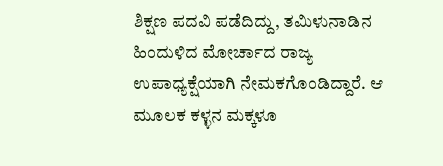ಶಿಕ್ಷಣ ಪದವಿ ಪಡೆದಿದ್ದು, ತಮಿಳುನಾಡಿನ ಹಿಂದುಳಿದ ಮೋರ್ಚಾದ ರಾಜ್ಯ ಉಪಾಧ್ಯಕ್ಷೆಯಾಗಿ ನೇಮಕಗೊಂಡಿದ್ದಾರೆ. ಆ ಮೂಲಕ ಕಳ್ಳನ ಮಕ್ಕಳೂ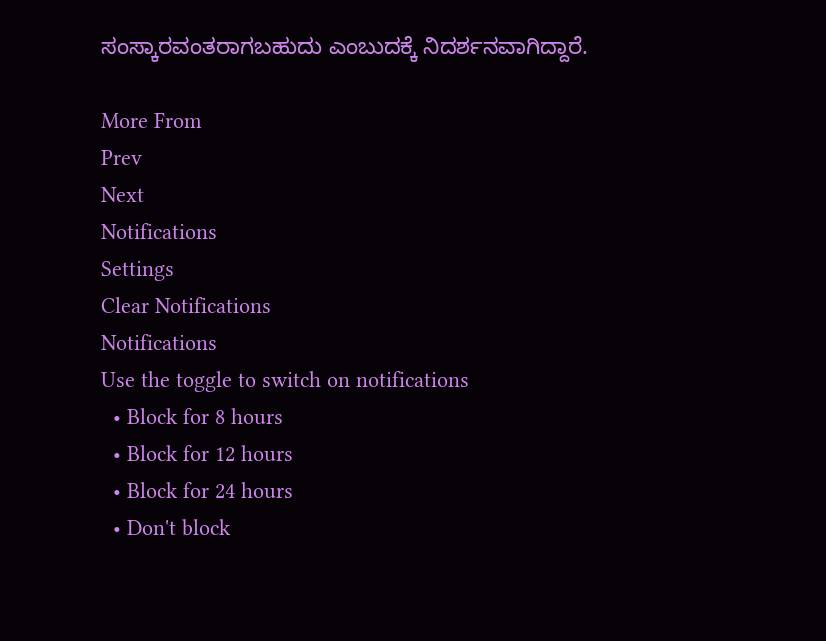ಸಂಸ್ಕಾರವಂತರಾಗಬಹುದು ಎಂಬುದಕ್ಕೆ ನಿದರ್ಶನವಾಗಿದ್ದಾರೆ.

More From
Prev
Next
Notifications
Settings
Clear Notifications
Notifications
Use the toggle to switch on notifications
  • Block for 8 hours
  • Block for 12 hours
  • Block for 24 hours
  • Don't block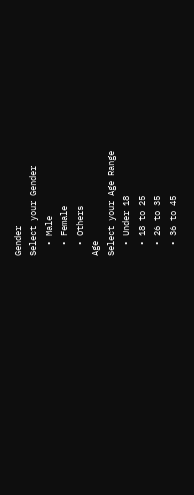Gender
Select your Gender
  • Male
  • Female
  • Others
Age
Select your Age Range
  • Under 18
  • 18 to 25
  • 26 to 35
  • 36 to 45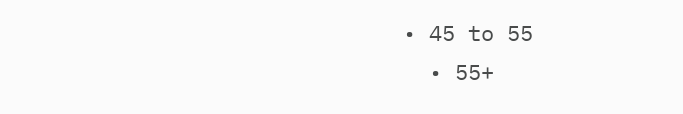• 45 to 55
  • 55+